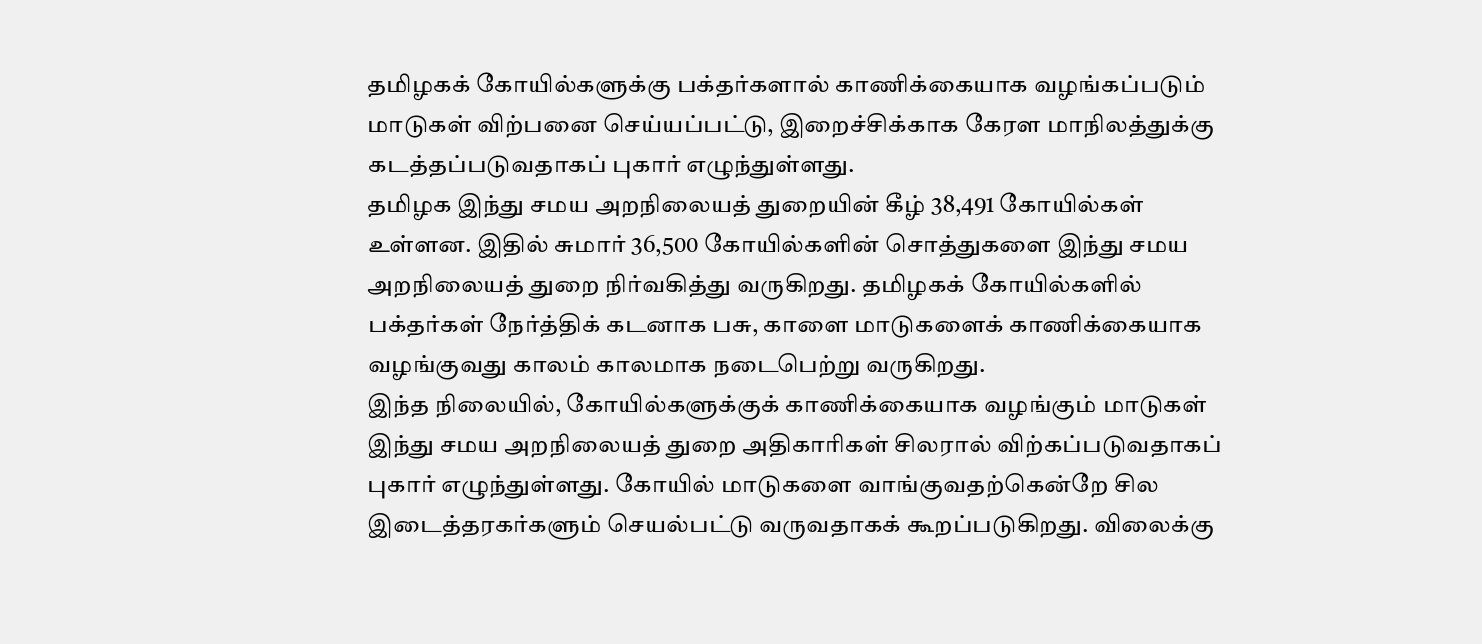தமிழகக் கோயில்களுக்கு பக்தர்களால் காணிக்கையாக வழங்கப்படும் மாடுகள் விற்பனை செய்யப்பட்டு, இறைச்சிக்காக கேரள மாநிலத்துக்கு கடத்தப்படுவதாகப் புகார் எழுந்துள்ளது.
தமிழக இந்து சமய அறநிலையத் துறையின் கீழ் 38,491 கோயில்கள் உள்ளன. இதில் சுமார் 36,500 கோயில்களின் சொத்துகளை இந்து சமய அறநிலையத் துறை நிர்வகித்து வருகிறது. தமிழகக் கோயில்களில் பக்தர்கள் நேர்த்திக் கடனாக பசு, காளை மாடுகளைக் காணிக்கையாக வழங்குவது காலம் காலமாக நடைபெற்று வருகிறது.
இந்த நிலையில், கோயில்களுக்குக் காணிக்கையாக வழங்கும் மாடுகள் இந்து சமய அறநிலையத் துறை அதிகாரிகள் சிலரால் விற்கப்படுவதாகப் புகார் எழுந்துள்ளது. கோயில் மாடுகளை வாங்குவதற்கென்றே சில இடைத்தரகர்களும் செயல்பட்டு வருவதாகக் கூறப்படுகிறது. விலைக்கு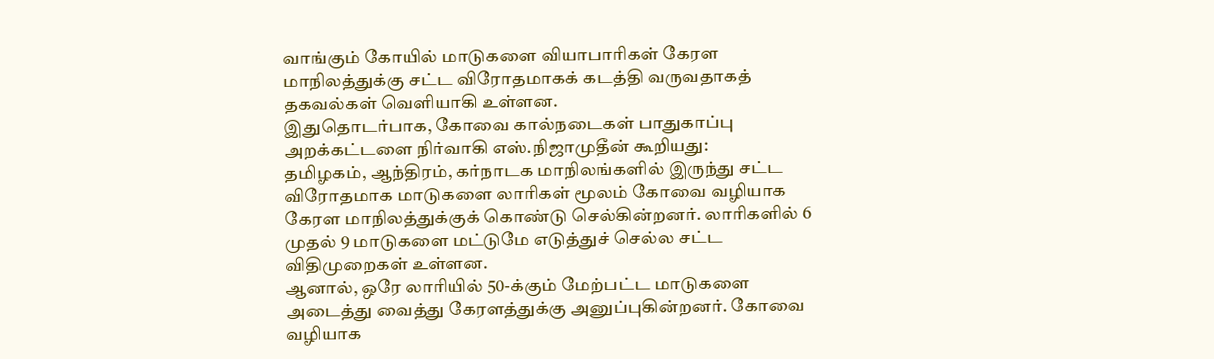வாங்கும் கோயில் மாடுகளை வியாபாரிகள் கேரள மாநிலத்துக்கு சட்ட விரோதமாகக் கடத்தி வருவதாகத் தகவல்கள் வெளியாகி உள்ளன.
இதுதொடர்பாக, கோவை கால்நடைகள் பாதுகாப்பு அறக்கட்டளை நிர்வாகி எஸ்.நிஜாமுதீன் கூறியது:
தமிழகம், ஆந்திரம், கர்நாடக மாநிலங்களில் இருந்து சட்ட விரோதமாக மாடுகளை லாரிகள் மூலம் கோவை வழியாக கேரள மாநிலத்துக்குக் கொண்டு செல்கின்றனர். லாரிகளில் 6 முதல் 9 மாடுகளை மட்டுமே எடுத்துச் செல்ல சட்ட விதிமுறைகள் உள்ளன.
ஆனால், ஒரே லாரியில் 50-க்கும் மேற்பட்ட மாடுகளை அடைத்து வைத்து கேரளத்துக்கு அனுப்புகின்றனர். கோவை வழியாக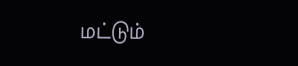மட்டும்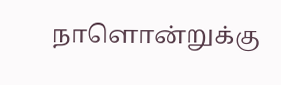நாளொன்றுக்கு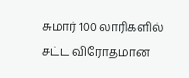சுமார் 100 லாரிகளில் சட்ட விரோதமான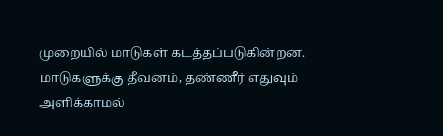முறையில் மாடுகள் கடத்தப்படுகின்றன.
மாடுகளுக்கு தீவனம், தண்ணீர் எதுவும் அளிக்காமல்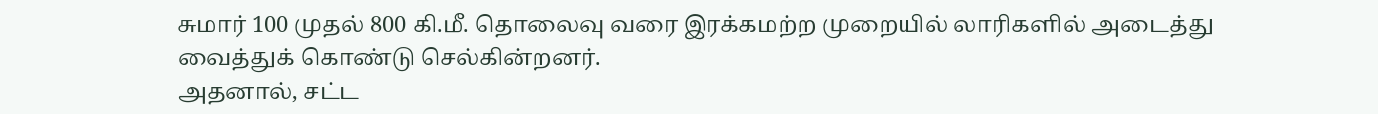சுமார் 100 முதல் 800 கி.மீ. தொலைவு வரை இரக்கமற்ற முறையில் லாரிகளில் அடைத்து வைத்துக் கொண்டு செல்கின்றனர்.
அதனால், சட்ட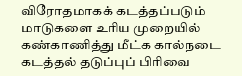விரோதமாகக் கடத்தப்படும் மாடுகளை உரிய முறையில் கண்காணித்து மீட்க கால்நடை கடத்தல் தடுப்புப் பிரிவை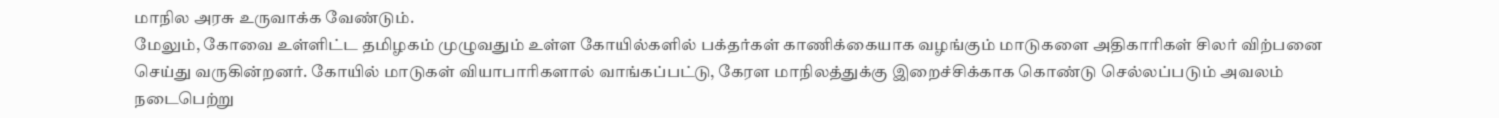மாநில அரசு உருவாக்க வேண்டும்.
மேலும், கோவை உள்ளிட்ட தமிழகம் முழுவதும் உள்ள கோயில்களில் பக்தர்கள் காணிக்கையாக வழங்கும் மாடுகளை அதிகாரிகள் சிலர் விற்பனை செய்து வருகின்றனர். கோயில் மாடுகள் வியாபாரிகளால் வாங்கப்பட்டு, கேரள மாநிலத்துக்கு இறைச்சிக்காக கொண்டு செல்லப்படும் அவலம் நடைபெற்று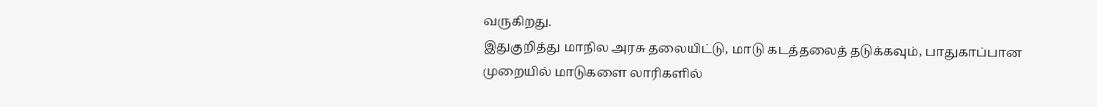வருகிறது.
இதுகுறித்து மாநில அரசு தலையிட்டு, மாடு கடத்தலைத் தடுக்கவும், பாதுகாப்பான முறையில் மாடுகளை லாரிகளில்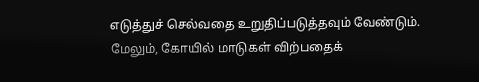எடுத்துச் செல்வதை உறுதிப்படுத்தவும் வேண்டும். மேலும், கோயில் மாடுகள் விற்பதைக்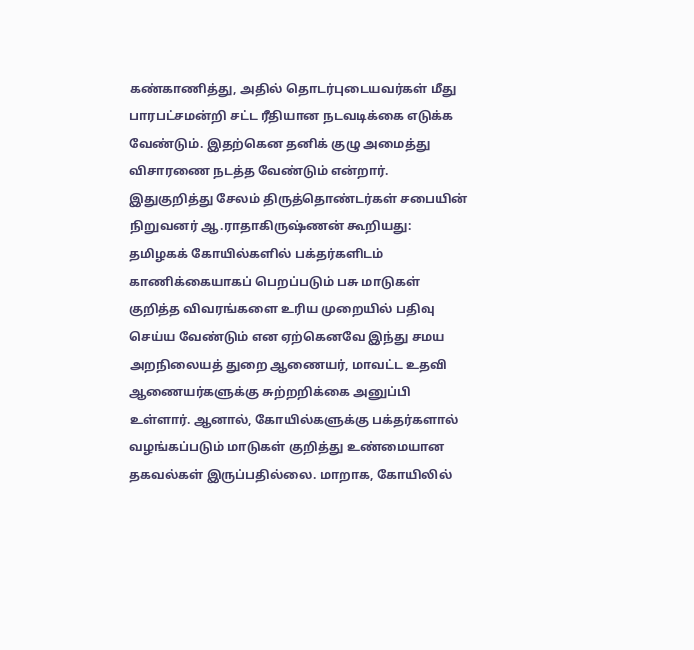கண்காணித்து, அதில் தொடர்புடையவர்கள் மீது பாரபட்சமன்றி சட்ட ரீதியான நடவடிக்கை எடுக்க வேண்டும். இதற்கென தனிக் குழு அமைத்து விசாரணை நடத்த வேண்டும் என்றார்.
இதுகுறித்து சேலம் திருத்தொண்டர்கள் சபையின் நிறுவனர் ஆ.ராதாகிருஷ்ணன் கூறியது:
தமிழகக் கோயில்களில் பக்தர்களிடம் காணிக்கையாகப் பெறப்படும் பசு மாடுகள் குறித்த விவரங்களை உரிய முறையில் பதிவு செய்ய வேண்டும் என ஏற்கெனவே இந்து சமய அறநிலையத் துறை ஆணையர், மாவட்ட உதவி ஆணையர்களுக்கு சுற்றறிக்கை அனுப்பி உள்ளார். ஆனால், கோயில்களுக்கு பக்தர்களால் வழங்கப்படும் மாடுகள் குறித்து உண்மையான தகவல்கள் இருப்பதில்லை. மாறாக, கோயிலில்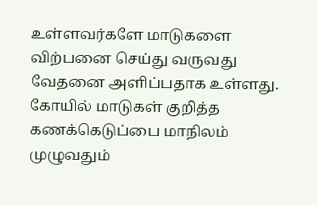உள்ளவர்களே மாடுகளை விற்பனை செய்து வருவது வேதனை அளிப்பதாக உள்ளது. கோயில் மாடுகள் குறித்த கணக்கெடுப்பை மாநிலம் முழுவதும்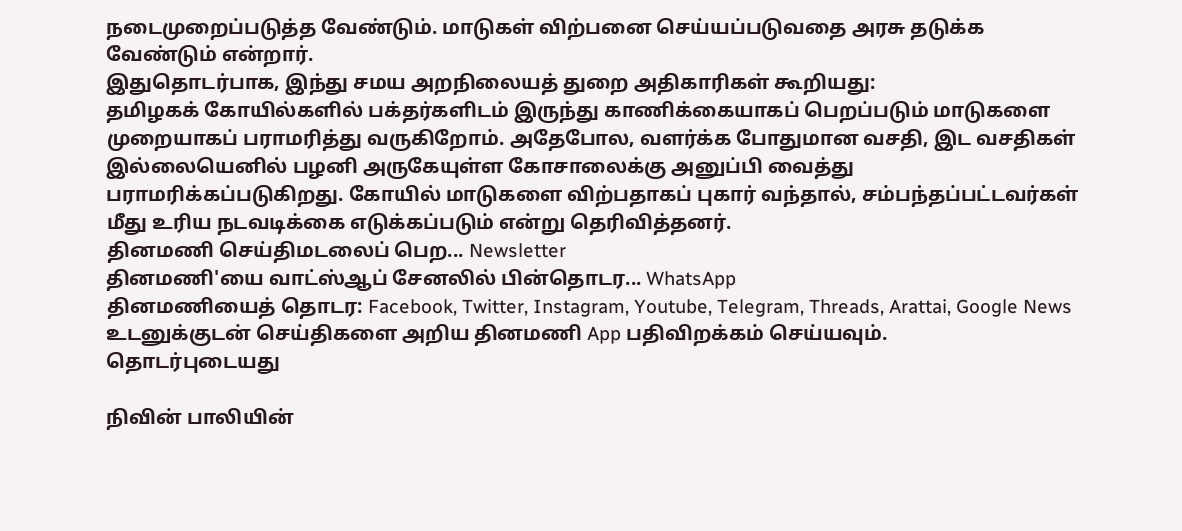நடைமுறைப்படுத்த வேண்டும். மாடுகள் விற்பனை செய்யப்படுவதை அரசு தடுக்க வேண்டும் என்றார்.
இதுதொடர்பாக, இந்து சமய அறநிலையத் துறை அதிகாரிகள் கூறியது:
தமிழகக் கோயில்களில் பக்தர்களிடம் இருந்து காணிக்கையாகப் பெறப்படும் மாடுகளை முறையாகப் பராமரித்து வருகிறோம். அதேபோல, வளர்க்க போதுமான வசதி, இட வசதிகள் இல்லையெனில் பழனி அருகேயுள்ள கோசாலைக்கு அனுப்பி வைத்து பராமரிக்கப்படுகிறது. கோயில் மாடுகளை விற்பதாகப் புகார் வந்தால், சம்பந்தப்பட்டவர்கள் மீது உரிய நடவடிக்கை எடுக்கப்படும் என்று தெரிவித்தனர்.
தினமணி செய்திமடலைப் பெற... Newsletter
தினமணி'யை வாட்ஸ்ஆப் சேனலில் பின்தொடர... WhatsApp
தினமணியைத் தொடர: Facebook, Twitter, Instagram, Youtube, Telegram, Threads, Arattai, Google News
உடனுக்குடன் செய்திகளை அறிய தினமணி App பதிவிறக்கம் செய்யவும்.
தொடர்புடையது

நிவின் பாலியின்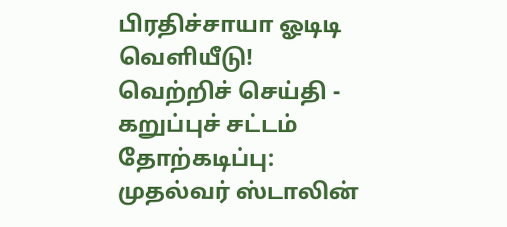பிரதிச்சாயா ஓடிடி வெளியீடு!
வெற்றிச் செய்தி - கறுப்புச் சட்டம் தோற்கடிப்பு: முதல்வர் ஸ்டாலின்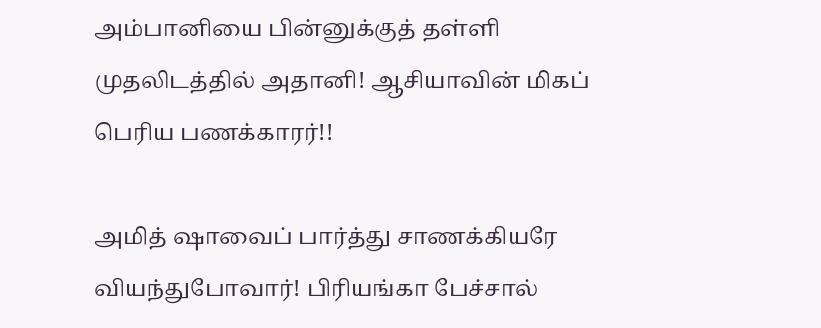அம்பானியை பின்னுக்குத் தள்ளி முதலிடத்தில் அதானி! ஆசியாவின் மிகப் பெரிய பணக்காரர்!!

அமித் ஷாவைப் பார்த்து சாணக்கியரே வியந்துபோவார்! பிரியங்கா பேச்சால்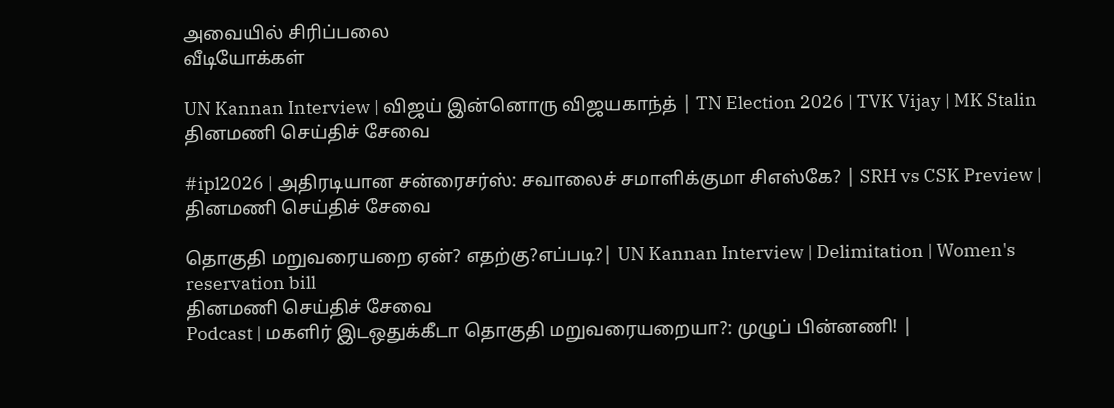அவையில் சிரிப்பலை
வீடியோக்கள்

UN Kannan Interview | விஜய் இன்னொரு விஜயகாந்த் | TN Election 2026 | TVK Vijay | MK Stalin
தினமணி செய்திச் சேவை

#ipl2026 | அதிரடியான சன்ரைசர்ஸ்: சவாலைச் சமாளிக்குமா சிஎஸ்கே? | SRH vs CSK Preview |
தினமணி செய்திச் சேவை

தொகுதி மறுவரையறை ஏன்? எதற்கு?எப்படி?| UN Kannan Interview | Delimitation | Women's reservation bill
தினமணி செய்திச் சேவை
Podcast | மகளிர் இடஒதுக்கீடா தொகுதி மறுவரையறையா?: முழுப் பின்னணி! |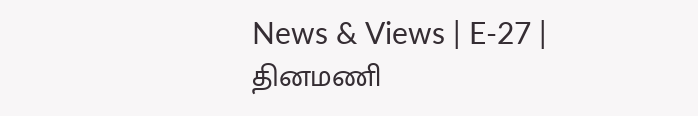News & Views | E-27 |
தினமணி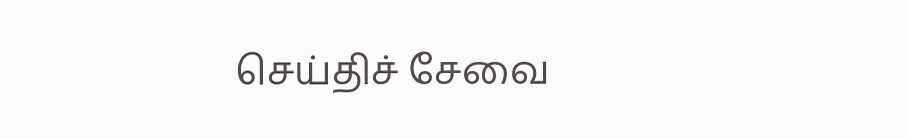செய்திச் சேவை